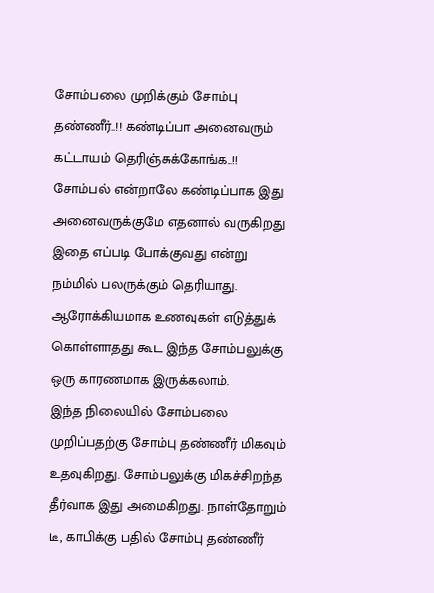சோம்பலை முறிக்கும் சோம்பு தண்ணீர்..!! கண்டிப்பா அனைவரும் கட்டாயம் தெரிஞ்சுக்கோங்க..!!
சோம்பல் என்றாலே கண்டிப்பாக இது அனைவருக்குமே எதனால் வருகிறது இதை எப்படி போக்குவது என்று நம்மில் பலருக்கும் தெரியாது. ஆரோக்கியமாக உணவுகள் எடுத்துக் கொள்ளாதது கூட இந்த சோம்பலுக்கு ஒரு காரணமாக இருக்கலாம்.
இந்த நிலையில் சோம்பலை முறிப்பதற்கு சோம்பு தண்ணீர் மிகவும் உதவுகிறது. சோம்பலுக்கு மிகச்சிறந்த தீர்வாக இது அமைகிறது. நாள்தோறும் டீ, காபிக்கு பதில் சோம்பு தண்ணீர்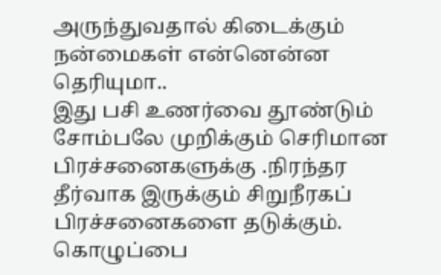அருந்துவதால் கிடைக்கும் நன்மைகள் என்னென்ன தெரியுமா..
இது பசி உணர்வை தூண்டும் சோம்பலே முறிக்கும் செரிமான பிரச்சனைகளுக்கு .நிரந்தர தீர்வாக இருக்கும் சிறுநீரகப் பிரச்சனைகளை தடுக்கும். கொழுப்பை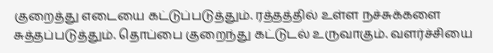குறைத்து எடையை கட்டுப்படுத்தும். ரத்தத்தில் உள்ள நச்சுக்களை சுத்தப்படுத்தும். தொப்பை குறைந்து கட்டுடல் உருவாகும். வளர்ச்சியை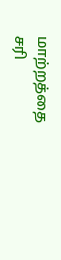மாற்றத்தை சரி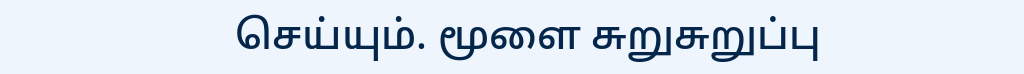செய்யும். மூளை சுறுசுறுப்பு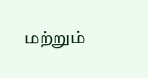மற்றும்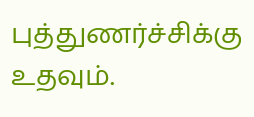புத்துணர்ச்சிக்கு உதவும்.